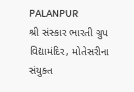PALANPUR
શ્રી સંસ્કાર ભારતી ગ્રુપ વિદ્યામંદિર, મોતેસરીના સંયુક્ત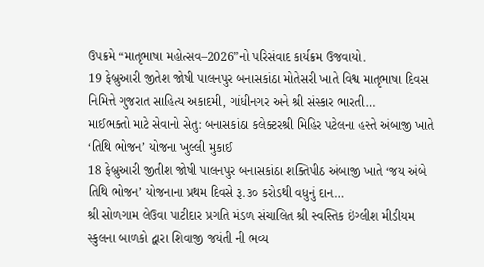ઉપક્રમે “માતૃભાષા મહોત્સવ–2026”નો પરિસંવાદ કાર્યક્રમ ઉજવાયો.
19 ફેબ્રુઆરી જીતેશ જોષી પાલનપુર બનાસકાંઠા મોતેસરી ખાતે વિશ્વ માતૃભાષા દિવસ નિમિત્તે ગુજરાત સાહિત્ય અકાદમી, ગાંધીનગર અને શ્રી સંસ્કાર ભારતી…
માઈભક્તો માટે સેવાનો સેતુ: બનાસકાંઠા કલેક્ટરશ્રી મિહિર પટેલના હસ્તે અંબાજી ખાતે ‘તિથિ ભોજન’ યોજના ખુલ્લી મુકાઈ
18 ફેબ્રુઆરી જીતીશ જોષી પાલનપુર બનાસકાંઠા શક્તિપીઠ અંબાજી ખાતે ‘જય અંબે તિથિ ભોજન’ યોજનાના પ્રથમ દિવસે રૂ.૩૦ કરોડથી વધુનું દાન…
શ્રી સોળગામ લેઉવા પાટીદાર પ્રગતિ મંડળ સંચાલિત શ્રી સ્વસ્તિક ઇંગ્લીશ મીડીયમ સ્કુલના બાળકો દ્વારા શિવાજી જયંતી ની ભવ્ય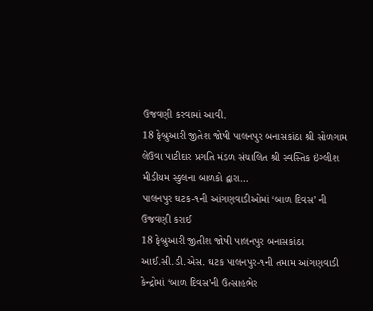ઉજવણી કરવામાં આવી.
18 ફેબ્રુઆરી જીતેશ જોષી પાલનપુર બનાસકાંઠા શ્રી સોળગામ લેઉવા પાટીદાર પ્રગતિ મંડળ સંચાલિત શ્રી સ્વસ્તિક ઇંગ્લીશ મીડીયમ સ્કુલના બાળકો દ્વારા…
પાલનપુર ઘટક-૧ની આંગણવાડીઓમાં ‘બાળ દિવસ’ ની ઉજવણી કરાઈ
18 ફેબ્રુઆરી જીતીશ જોષી પાલનપુર બનાસકાંઠા આઈ.સી.ડી.એસ. ઘટક પાલનપુર-૧ની તમામ આંગણવાડી કેન્દ્રોમાં ‘બાળ દિવસ’ની ઉત્સાહભેર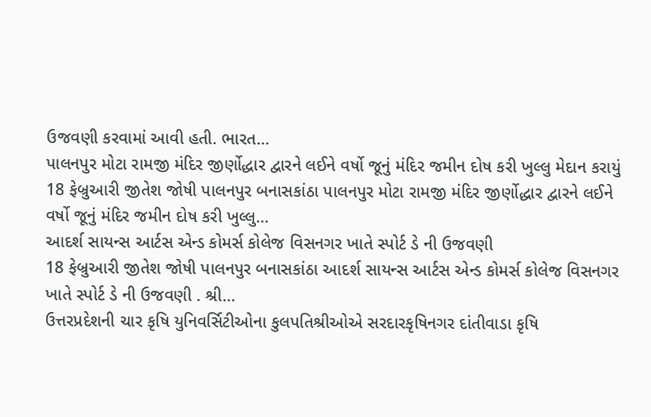ઉજવણી કરવામાં આવી હતી. ભારત…
પાલનપુર મોટા રામજી મંદિર જીર્ણોદ્ધાર દ્વારને લઈને વર્ષો જૂનું મંદિર જમીન દોષ કરી ખુલ્લુ મેદાન કરાયું
18 ફેબ્રુઆરી જીતેશ જોષી પાલનપુર બનાસકાંઠા પાલનપુર મોટા રામજી મંદિર જીર્ણોદ્ધાર દ્વારને લઈને વર્ષો જૂનું મંદિર જમીન દોષ કરી ખુલ્લુ…
આદર્શ સાયન્સ આર્ટસ એન્ડ કોમર્સ કોલેજ વિસનગર ખાતે સ્પોર્ટ ડે ની ઉજવણી
18 ફેબ્રુઆરી જીતેશ જોષી પાલનપુર બનાસકાંઠા આદર્શ સાયન્સ આર્ટસ એન્ડ કોમર્સ કોલેજ વિસનગર ખાતે સ્પોર્ટ ડે ની ઉજવણી . શ્રી…
ઉત્તરપ્રદેશની ચાર કૃષિ યુનિવર્સિટીઓના કુલપતિશ્રીઓએ સરદારકૃષિનગર દાંતીવાડા કૃષિ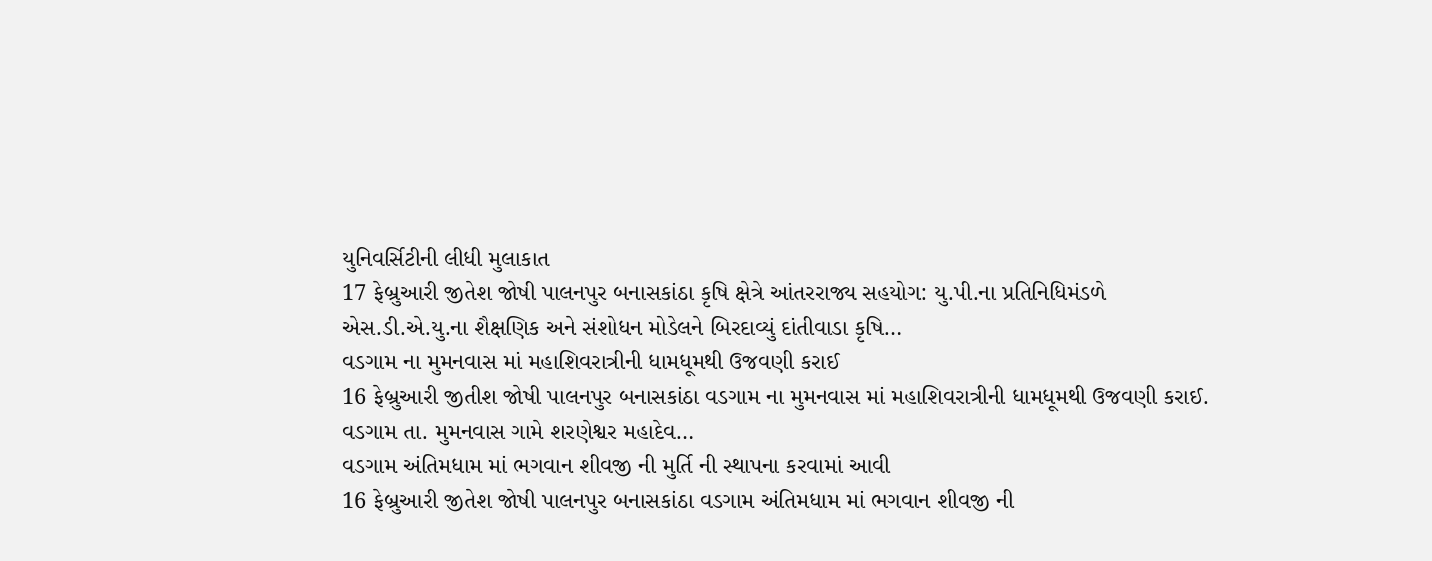યુનિવર્સિટીની લીધી મુલાકાત
17 ફેબ્રુઆરી જીતેશ જોષી પાલનપુર બનાસકાંઠા કૃષિ ક્ષેત્રે આંતરરાજ્ય સહયોગ: યુ.પી.ના પ્રતિનિધિમંડળે એસ.ડી.એ.યુ.ના શૈક્ષણિક અને સંશોધન મોડેલને બિરદાવ્યું દાંતીવાડા કૃષિ…
વડગામ ના મુમનવાસ માં મહાશિવરાત્રીની ધામધૂમથી ઉજવણી કરાઈ
16 ફેબ્રુઆરી જીતીશ જોષી પાલનપુર બનાસકાંઠા વડગામ ના મુમનવાસ માં મહાશિવરાત્રીની ધામધૂમથી ઉજવણી કરાઈ. વડગામ તા. મુમનવાસ ગામે શરણેશ્વર મહાદેવ…
વડગામ અંતિમધામ માં ભગવાન શીવજી ની મુર્તિ ની સ્થાપના કરવામાં આવી
16 ફેબ્રુઆરી જીતેશ જોષી પાલનપુર બનાસકાંઠા વડગામ અંતિમધામ માં ભગવાન શીવજી ની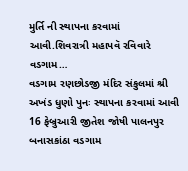મુર્તિ ની સ્થાપના કરવામાં આવી.શિવરાત્રી મહાપવૅ રવિવારે વડગામ…
વડગામ રણછોડજી મંદિર સંકુલમાં શ્રી અખંડ ધુણો પુનઃ સ્થાપના કરવામાં આવી
16 ફેબ્રુઆરી જીતેશ જોષી પાલનપુર બનાસકાંઠા વડગામ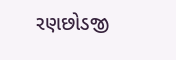રણછોડજી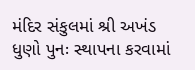મંદિર સંકુલમાં શ્રી અખંડ ધુણો પુનઃ સ્થાપના કરવામાં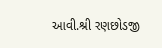આવી.શ્રી રણછોડજી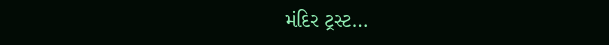મંદિર ટ્રસ્ટ…